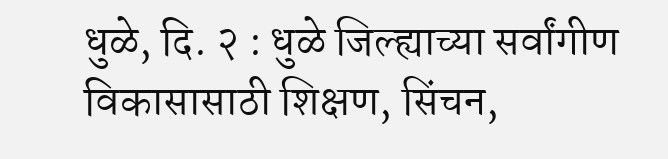धुळे, दि. २ : धुळे जिल्ह्याच्या सर्वांगीण विकासासाठी शिक्षण, सिंचन,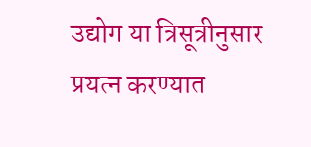उद्योग या त्रिसूत्रीनुसार प्रयत्न करण्यात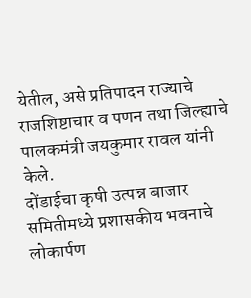येतील, असे प्रतिपादन राज्याचे राजशिष्टाचार व पणन तथा जिल्ह्याचे पालकमंत्री जयकुमार रावल यांनी केले.
दोंडाईचा कृषी उत्पन्न बाजार समितीमध्ये प्रशासकीय भवनाचे लोकार्पण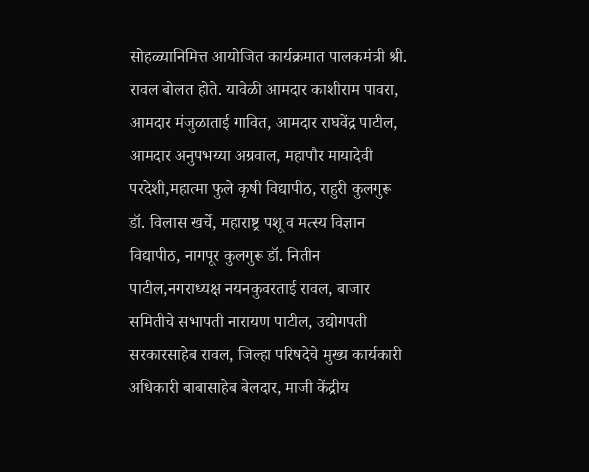सोहळ्यानिमित्त आयोजित कार्यक्रमात पालकमंत्री श्री. रावल बोलत होते. यावेळी आमदार काशीराम पावरा, आमदार मंजुळाताई गावित, आमदार राघवेंद्र पाटील, आमदार अनुपभय्या अग्रवाल, महापौर मायादेवी परदेशी,महात्मा फुले कृषी विद्यापीठ, राहुरी कुलगुरू डॉ. विलास खर्चे, महाराष्ट्र पशू व मत्स्य विज्ञान विद्यापीठ, नागपूर कुलगुरू डॉ. नितीन पाटील,नगराध्यक्ष नयनकुवरताई रावल, बाजार समितीचे सभापती नारायण पाटील, उद्योगपती सरकारसाहेब रावल, जिल्हा परिषदेचे मुख्य कार्यकारी अधिकारी बाबासाहेब बेलदार, माजी केंद्रीय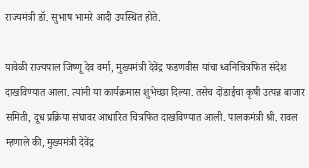राज्यमंत्री डॉ. सुभाष भामरे आदी उपस्थित होते.

यावेळी राज्यपाल जिष्णू देव वर्मा, मुख्यमंत्री देवेंद्र फडणवीस यांचा ध्वनिचित्रफित संदेश दाखविण्यात आला. त्यांनी या कार्यक्रमास शुभेच्छा दिल्या. तसेच दोंडाईचा कृषी उत्पन्न बाजार समिती, दूध प्रक्रिया संघावर आधारित चित्रफित दाखविण्यात आली. पालकमंत्री श्री. रावल म्हणाले की, मुख्यमंत्री देवेंद्र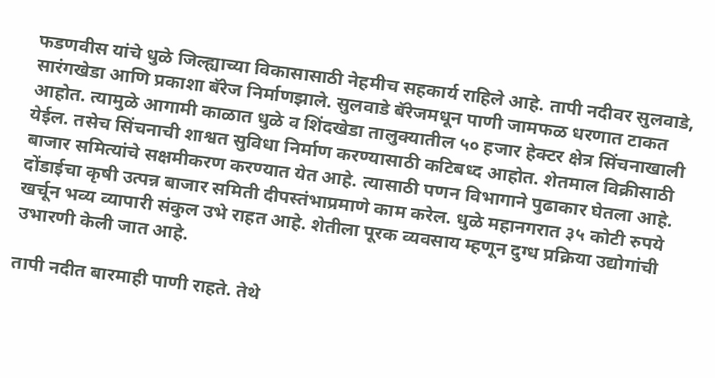फडणवीस यांचे धुळे जिल्ह्याच्या विकासासाठी नेहमीच सहकार्य राहिले आहे. तापी नदीवर सुलवाडे, सारंगखेडा आणि प्रकाशा बॅरेज निर्माणझाले. सुलवाडे बॅरेजमधून पाणी जामफळ धरणात टाकत आहोत. त्यामुळे आगामी काळात धुळे व शिंदखेडा तालुक्यातील ५० हजार हेक्टर क्षेत्र सिंचनाखाली येईल. तसेच सिंचनाची शाश्वत सुविधा निर्माण करण्यासाठी कटिबध्द आहोत. शेतमाल विक्रीसाठी बाजार समित्यांचे सक्षमीकरण करण्यात येत आहे. त्यासाठी पणन विभागाने पुढाकार घेतला आहे. दोंडाईचा कृषी उत्पन्न बाजार समिती दीपस्तंभाप्रमाणे काम करेल. धुळे महानगरात ३५ कोटी रुपये खर्चून भव्य व्यापारी संकुल उभे राहत आहे. शेतीला पूरक व्यवसाय म्हणून दुग्ध प्रक्रिया उद्योगांची उभारणी केली जात आहे.

तापी नदीत बारमाही पाणी राहते. तेथे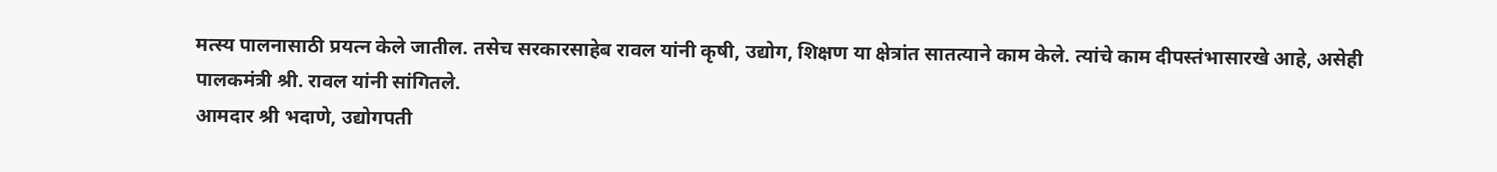मत्स्य पालनासाठी प्रयत्न केले जातील. तसेच सरकारसाहेब रावल यांनी कृषी, उद्योग, शिक्षण या क्षेत्रांत सातत्याने काम केले. त्यांचे काम दीपस्तंभासारखे आहे, असेही पालकमंत्री श्री. रावल यांनी सांगितले.
आमदार श्री भदाणे, उद्योगपती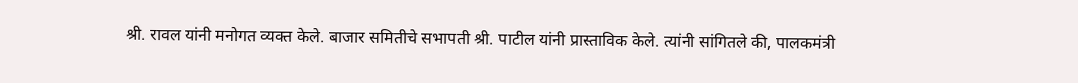श्री. रावल यांनी मनोगत व्यक्त केले. बाजार समितीचे सभापती श्री. पाटील यांनी प्रास्ताविक केले. त्यांनी सांगितले की, पालकमंत्री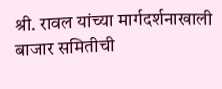श्री. रावल यांच्या मार्गदर्शनाखाली बाजार समितीची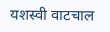यशस्वी वाटचाल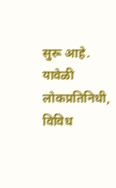सुरू आहे. यावेळी लोकप्रतिनिधी, विविध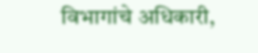विभागांचे अधिकारी,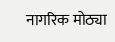नागरिक मोठ्या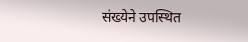संख्येने उपस्थित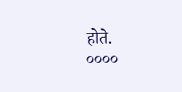होते.
००००